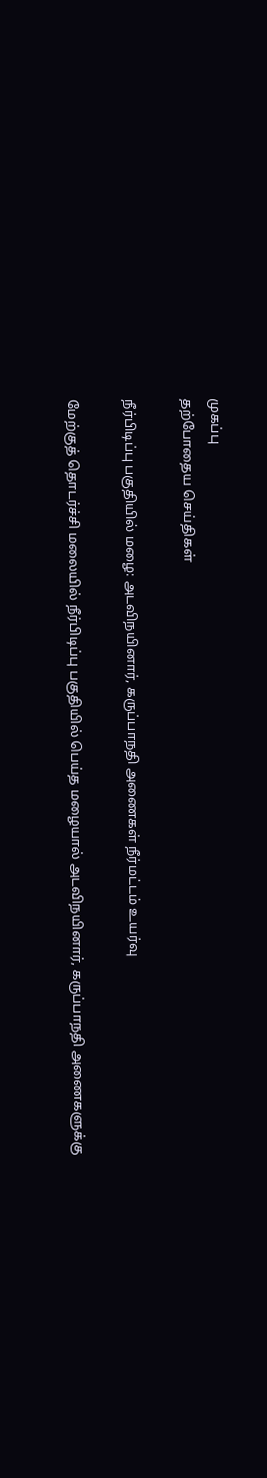முகப்பு
தற்போதைய செய்திகள்

நீர்பிடிப்பு பகுதியில் மழை: அடவிநயினார், கருப்பாநதி அணைகள் நீர்மட்டம் உயர்வு

மேற்குத் தொடர்ச்சி மலையில் நீர்பிடிப்பு பகுதியில் பெய்த மழையால் அடவிநயினார், கருப்பாநதி அணைகளுக்கு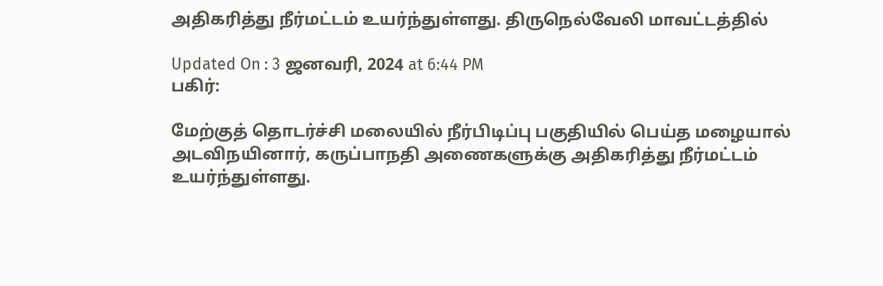அதிகரித்து நீர்மட்டம் உயர்ந்துள்ளது. திருநெல்வேலி மாவட்டத்தில்

Updated On : 3 ஜனவரி, 2024 at 6:44 PM
பகிர்:

மேற்குத் தொடர்ச்சி மலையில் நீர்பிடிப்பு பகுதியில் பெய்த மழையால் அடவிநயினார், கருப்பாநதி அணைகளுக்கு அதிகரித்து நீர்மட்டம் உயர்ந்துள்ளது.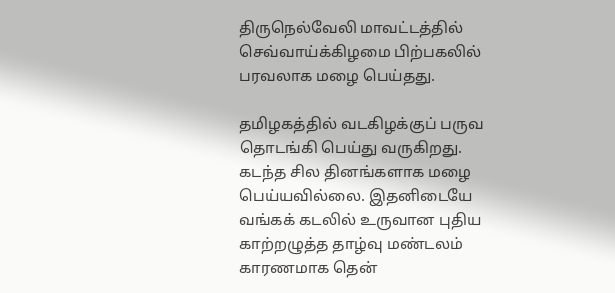திருநெல்வேலி மாவட்டத்தில் செவ்வாய்க்கிழமை பிற்பகலில் பரவலாக மழை பெய்தது.

தமிழகத்தில் வடகிழக்குப் பருவ தொடங்கி பெய்து வருகிறது. கடந்த சில தினங்களாக மழை பெய்யவில்லை. இதனிடையே வங்கக் கடலில் உருவான புதிய காற்றழுத்த தாழ்வு மண்டலம் காரணமாக தென்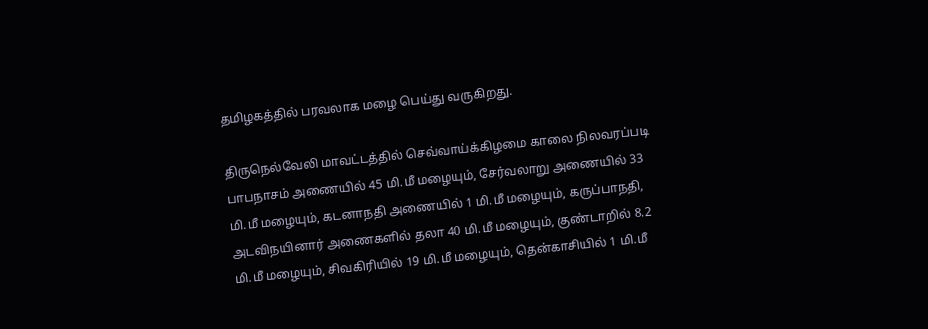தமிழகத்தில் பரவலாக மழை பெய்து வருகிறது.

திருநெல்வேலி மாவட்டத்தில் செவ்வாய்க்கிழமை காலை நிலவரப்படி பாபநாசம் அணையில் 45 மி.மீ மழையும், சேர்வலாறு அணையில் 33 மி.மீ மழையும், கடனாநதி அணையில் 1 மி.மீ மழையும், கருப்பாநதி, அடவிநயினார் அணைகளில் தலா 40 மி.மீ மழையும், குண்டாறில் 8.2 மி.மீ மழையும், சிவகிரியில் 19 மி.மீ மழையும், தென்காசியில் 1 மி.மீ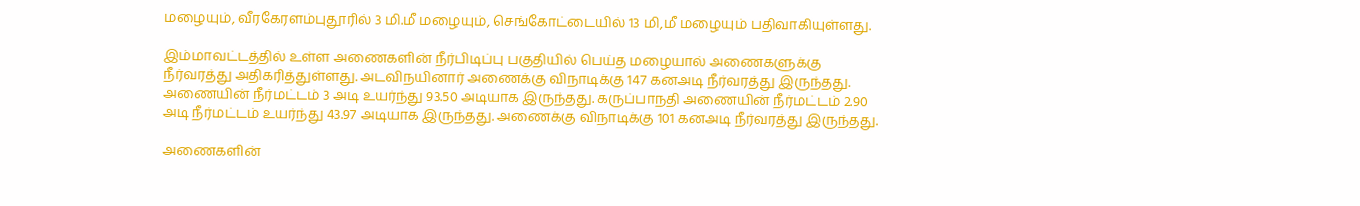மழையும், வீரகேரளம்புதூரில் 3 மி.மீ மழையும், செங்கோட்டையில் 13 மி,மீ மழையும் பதிவாகியுள்ளது.

இம்மாவட்டத்தில் உள்ள அணைகளின் நீர்பிடிப்பு பகுதியில் பெய்த மழையால் அணைகளுக்கு நீர்வரத்து அதிகரித்துள்ளது. அடவிநயினார் அணைக்கு விநாடிக்கு 147 கனஅடி நீர்வரத்து இருந்தது. அணையின் நீர்மட்டம் 3 அடி உயர்ந்து 93.50 அடியாக இருந்தது. கருப்பாநதி அணையின் நீர்மட்டம் 2.90 அடி நீர்மட்டம் உயர்ந்து 43.97 அடியாக இருந்தது. அணைக்கு விநாடிக்கு 101 கனஅடி நீர்வரத்து இருந்தது.

அணைகளின்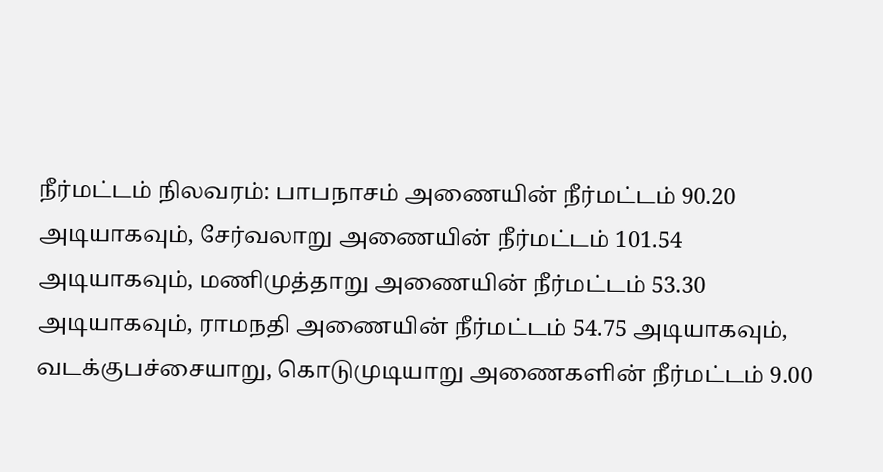நீர்மட்டம் நிலவரம்: பாபநாசம் அணையின் நீர்மட்டம் 90.20 அடியாகவும், சேர்வலாறு அணையின் நீர்மட்டம் 101.54 அடியாகவும், மணிமுத்தாறு அணையின் நீர்மட்டம் 53.30 அடியாகவும், ராமநதி அணையின் நீர்மட்டம் 54.75 அடியாகவும், வடக்குபச்சையாறு, கொடுமுடியாறு அணைகளின் நீர்மட்டம் 9.00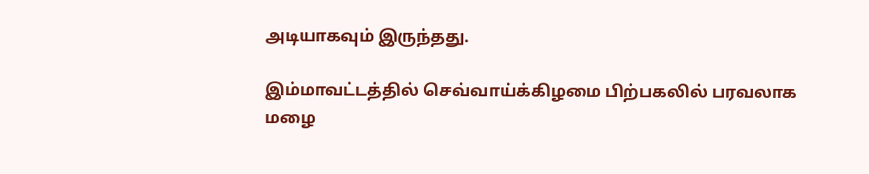அடியாகவும் இருந்தது.

இம்மாவட்டத்தில் செவ்வாய்க்கிழமை பிற்பகலில் பரவலாக மழை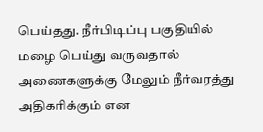பெய்தது. நீர்பிடிப்பு பகுதியில் மழை பெய்து வருவதால் அணைகளுக்கு மேலும் நீர்வரத்து அதிகரிக்கும் என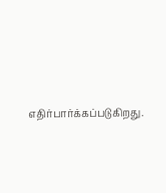எதிர்பார்க்கப்படுகிறது.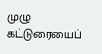முழு கட்டுரையைப்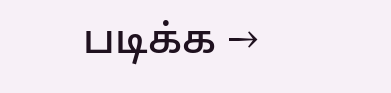படிக்க →